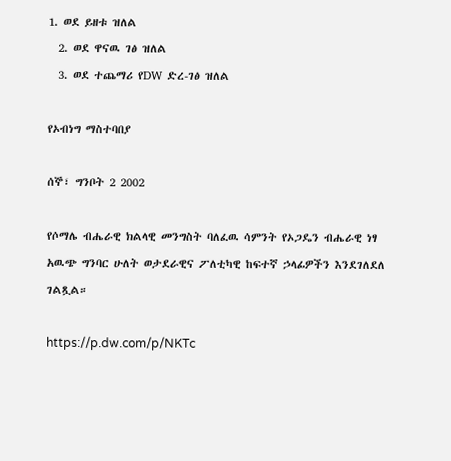1. ወደ ይዘቱ ዝለል
  2. ወደ ዋናዉ ገፅ ዝለል
  3. ወደ ተጨማሪ የDW ድረ-ገፅ ዝለል

የኦብነግ ማስተባበያ

ሰኞ፣ ግንቦት 2 2002

የሶማሌ ብሔራዊ ክልላዊ መንግስት ባለፈዉ ሳምንት የኦጋዴን ብሔራዊ ነፃ አዉጭ ግንባር ሁለት ወታደራዊና ፖለቲካዊ ከፍተኛ ኃላፊዎችን እንደገለደለ ገልጿል።

https://p.dw.com/p/NKTc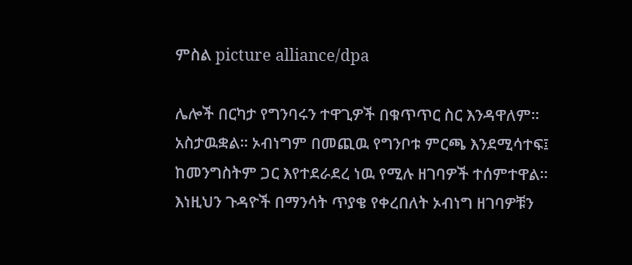ምስል picture alliance/dpa

ሌሎች በርካታ የግንባሩን ተዋጊዎች በቁጥጥር ስር እንዳዋለም። አስታዉቋል። ኦብነግም በመጪዉ የግንቦቱ ምርጫ እንደሚሳተፍ፤ ከመንግስትም ጋር እየተደራደረ ነዉ የሚሉ ዘገባዎች ተሰምተዋል። እነዚህን ጉዳዮች በማንሳት ጥያቄ የቀረበለት ኦብነግ ዘገባዎቹን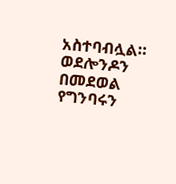አስተባብሏል። ወደሎንዶን በመደወል የግንባሩን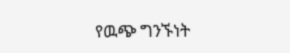የዉጭ ግንኙነት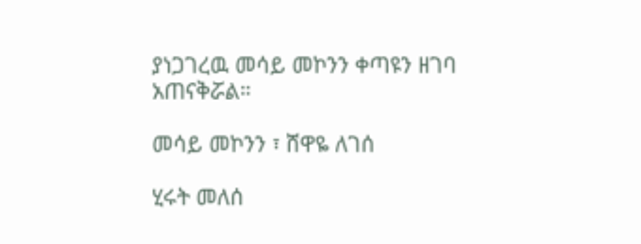ያነጋገረዉ መሳይ መኮንን ቀጣዩን ዘገባ አጠናቅሯል።

መሳይ መኮንን ፣ ሸዋዬ ለገሰ

ሂሩት መለሰ